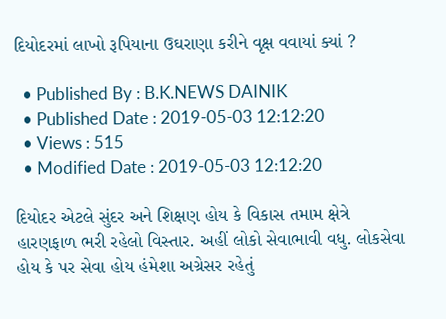દિયોદરમાં લાખો રૂપિયાના ઉઘરાણા કરીને વૃક્ષ વવાયાં ક્યાં ?

  • Published By : B.K.NEWS DAINIK
  • Published Date : 2019-05-03 12:12:20
  • Views : 515
  • Modified Date : 2019-05-03 12:12:20

દિયોદર એટલે સુંદર અને શિક્ષણ હોય કે વિકાસ તમામ ક્ષેત્રે હારણફાળ ભરી રહેલો વિસ્તાર. અહીં લોકો સેવાભાવી વધુ. લોકસેવા હોય કે પર સેવા હોય હંમેશા અગ્રેસર રહેતું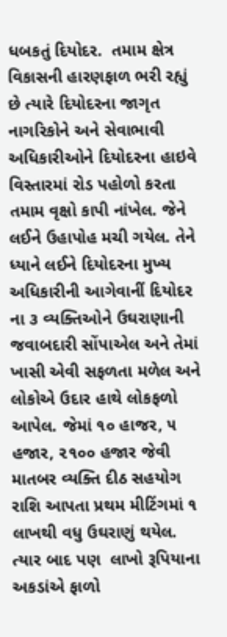ધબકતું દિયોદર.  તમામ ક્ષેત્ર વિકાસની હારણફાળ ભરી રહ્યું છે ત્યારે દિયોદરના જાગૃત નાગરિકોને અને સેવાભાવી અધિકારીઓને દિયોદરના હાઇવે વિસ્તારમાં રોડ પહોળો કરતા તમામ વૃક્ષો કાપી નાંખેલ. જેને લઈને ઉહાપોહ મચી ગયેલ. તેને ધ્યાને લઈને દિયોદરના મુખ્ય અધિકારીની આગેવાનીં દિયોદર ના ૩ વ્યક્તિઓને ઉઘરાણાની જવાબદારી સોંપાએલ અને તેમાં ખાસી એવી સફળતા મળેલ અને લોકોએ ઉદાર હાથે લોકફળો આપેલ. જેમાં ૧૦ હાજર, ૫ હજાર, ૨૧૦૦ હજાર જેવી માતબર વ્યક્તિ દીઠ સહયોગ રાશિ આપતા પ્રથમ મીટિંગમાં ૧ લાખથી વધુ ઉઘરાણું થયેલ. ત્યાર બાદ પણ  લાખો રૂપિયાના અકડાંએ ફાળો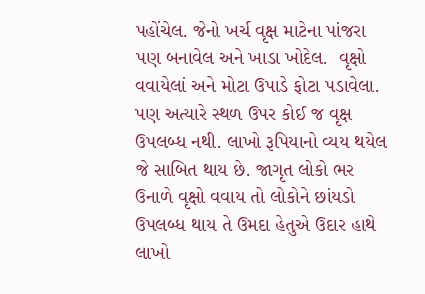પહોંચેલ. જેનો ખર્ચ વૃક્ષ માટેના પાંજરા પણ બનાવેલ અને ખાડા ખોદેલ.  વૃક્ષો વવાયેલાં અને મોટા ઉપાડે ફોટા પડાવેલા. પણ અત્યારે સ્થળ ઉપર કોઈ જ વૃક્ષ ઉપલબ્ધ નથી. લાખો રૂપિયાનો વ્યય થયેલ જે સાબિત થાય છે. જાગૃત લોકો ભર ઉનાળે વૃક્ષો વવાય તો લોકોને છાંયડો ઉપલબ્ધ થાય તે ઉમદા હેતુએ ઉદાર હાથે લાખો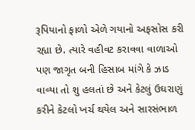રૂપિયાનો ફાળો એળે ગયાનો અફસોસ કરી રહ્યા છે. ત્યારે વહીવટ કરાવવા વાળાઓ પણ જાગૃત બની હિસાબ માંગે કે ઝાડ વાવ્યા તો શુ હલતાં છે અને કેટલું ઉઘરાણું કરીને કેટલો ખર્ચ થયેલ અને સારસંભાળ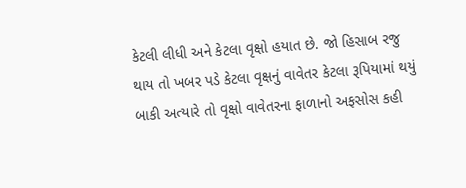કેટલી લીધી અને કેટલા વૃક્ષો હયાત છે. જો હિસાબ રજુ થાય તો ખબર પડે કેટલા વૃક્ષનું વાવેતર કેટલા રૂપિયામાં થયું બાકી અત્યારે તો વૃક્ષો વાવેતરના ફાળાનો અફસોસ કહી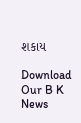શકાય

Download Our B K News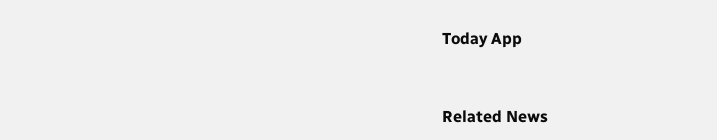Today App



Related News